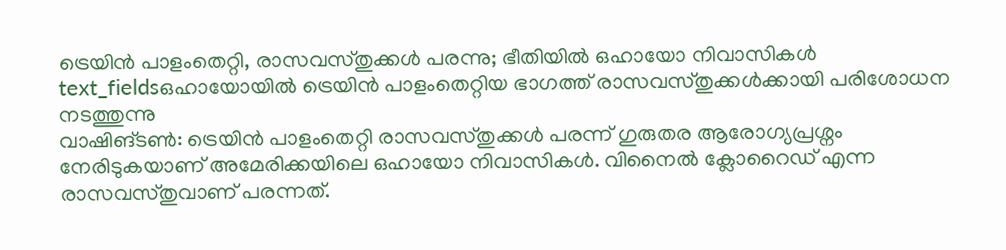ട്രെയിൻ പാളംതെറ്റി, രാസവസ്തുക്കൾ പരന്നു; ഭീതിയിൽ ഒഹായോ നിവാസികൾ
text_fieldsഒഹായോയിൽ ട്രെയിൻ പാളംതെറ്റിയ ഭാഗത്ത് രാസവസ്തുക്കൾക്കായി പരിശോധന നടത്തുന്നു
വാഷിങ്ടൺ: ട്രെയിൻ പാളംതെറ്റി രാസവസ്തുക്കൾ പരന്ന് ഗുരുതര ആരോഗ്യപ്രശ്നം നേരിടുകയാണ് അമേരിക്കയിലെ ഒഹായോ നിവാസികൾ. വിനൈൽ ക്ലോറൈഡ് എന്ന രാസവസ്തുവാണ് പരന്നത്.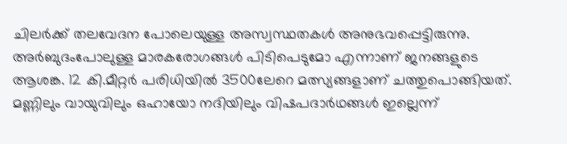ചിലർക്ക് തലവേദന പോലെയുള്ള അസ്വസ്ഥതകൾ അനുഭവപ്പെട്ടിരുന്നു. അർബുദംപോലുള്ള മാരകരോഗങ്ങൾ പിടിപെടുമോ എന്നാണ് ജനങ്ങളുടെ ആശങ്ക. 12 കി.മീറ്റർ പരിധിയിൽ 3500ലേറെ മത്സ്യങ്ങളാണ് ചത്തുപൊങ്ങിയത്.
മണ്ണിലും വായുവിലും ഒഹായോ നദിയിലും വിഷപദാർഥങ്ങൾ ഇല്ലെന്ന്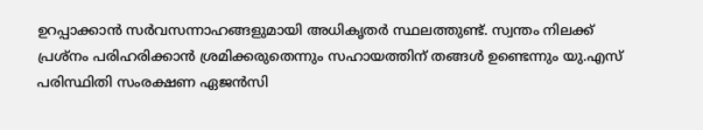ഉറപ്പാക്കാൻ സർവസന്നാഹങ്ങളുമായി അധികൃതർ സ്ഥലത്തുണ്ട്. സ്വന്തം നിലക്ക് പ്രശ്നം പരിഹരിക്കാൻ ശ്രമിക്കരുതെന്നും സഹായത്തിന് തങ്ങൾ ഉണ്ടെന്നും യു.എസ് പരിസ്ഥിതി സംരക്ഷണ ഏജൻസി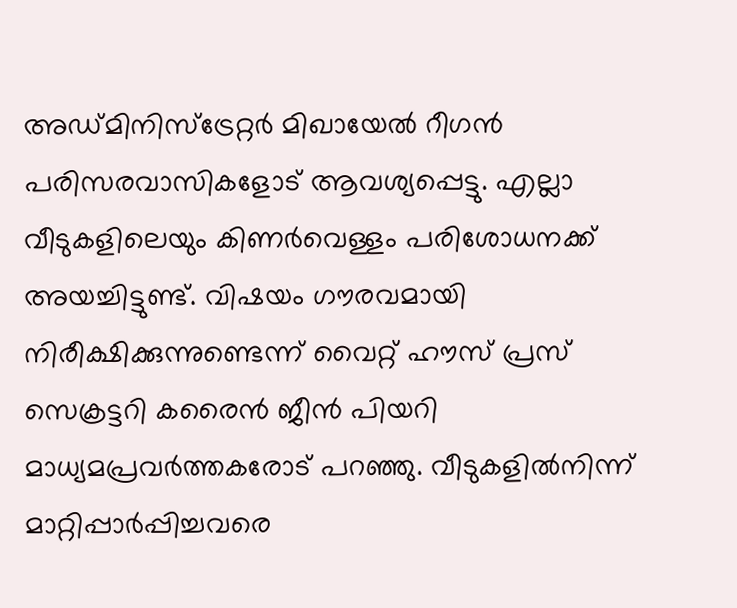അഡ്മിനിസ്ട്രേറ്റർ മിഖായേൽ റീഗൻ പരിസരവാസികളോട് ആവശ്യപ്പെട്ടു. എല്ലാ വീടുകളിലെയും കിണർവെള്ളം പരിശോധനക്ക് അയച്ചിട്ടുണ്ട്. വിഷയം ഗൗരവമായി നിരീക്ഷിക്കുന്നുണ്ടെന്ന് വൈറ്റ് ഹൗസ് പ്രസ് സെക്രട്ടറി കരൈൻ ജീൻ പിയറി മാധ്യമപ്രവർത്തകരോട് പറഞ്ഞു. വീടുകളിൽനിന്ന് മാറ്റിപ്പാർപ്പിച്ചവരെ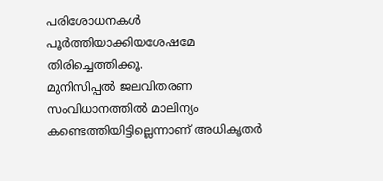പരിശോധനകൾ പൂർത്തിയാക്കിയശേഷമേ തിരിച്ചെത്തിക്കൂ.
മുനിസിപ്പൽ ജലവിതരണ സംവിധാനത്തിൽ മാലിന്യം കണ്ടെത്തിയിട്ടില്ലെന്നാണ് അധികൃതർ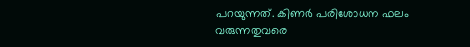പറയുന്നത്. കിണർ പരിശോധന ഫലം വരുന്നതുവരെ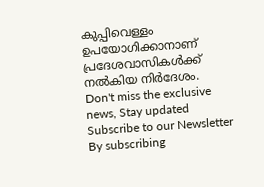കുപ്പിവെള്ളം ഉപയോഗിക്കാനാണ് പ്രദേശവാസികൾക്ക് നൽകിയ നിർദേശം.
Don't miss the exclusive news, Stay updated
Subscribe to our Newsletter
By subscribing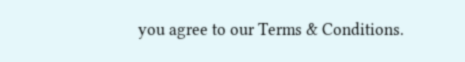you agree to our Terms & Conditions.